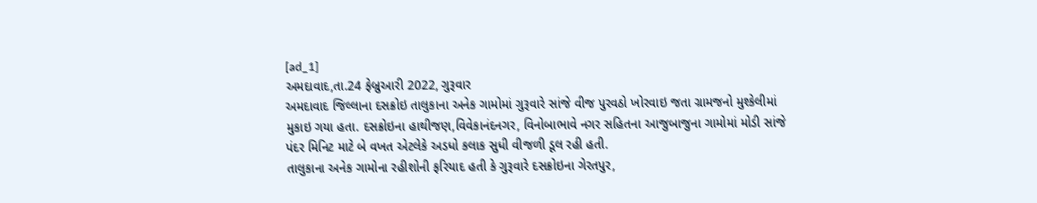[ad_1]
અમદાવાદ,તા.24 ફેબ્રુઆરી 2022, ગુરૂવાર
અમદાવાદ જિલ્લાના દસક્રોઇ તાલુકાના અનેક ગામોમાં ગુરૂવારે સાંજે વીજ પુરવઠો ખોરવાઇ જતા ગ્રામજનો મુશ્કેલીમાં મુકાઇ ગયા હતા. દસક્રોઇના હાથીજણ,વિવેકાનંદનગર, વિનોબાભાવે નગર સહિતના આજુબાજુના ગામોમાં મોડી સાંજે પંદર મિનિટ માટે બે વખત એટલેકે અડધો કલાક સુધી વીજળી ડૂલ રહી હતી.
તાલુકાના અનેક ગામોના રહીશોની ફરિયાદ હતી કે ગુરૂવારે દસક્રોઇના ગેરતપુર,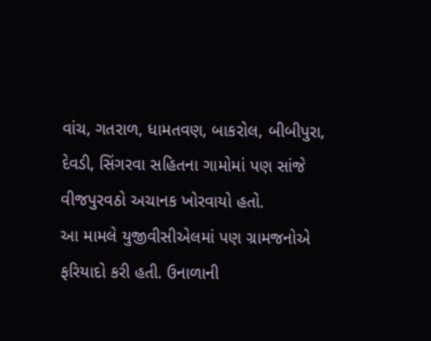વાંચ, ગતરાળ, ધામતવણ, બાકરોલ, બીબીપુરા, દેવડી, સિંગરવા સહિતના ગામોમાં પણ સાંજે વીજપુરવઠો અચાનક ખોરવાયો હતો.
આ મામલે યુજીવીસીએલમાં પણ ગ્રામજનોએ ફરિયાદો કરી હતી. ઉનાળાની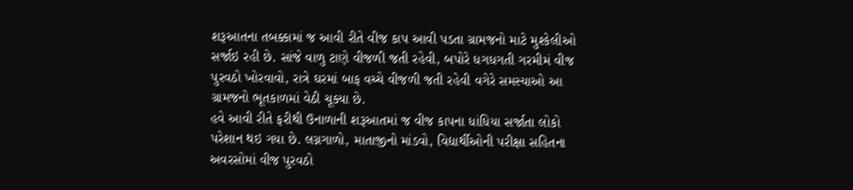શરૂઆતના તબક્કામાં જ આવી રીતે વીજ કાપ આવી પડતા ગ્રામજનો માટે મુશ્કેલીઓ સર્જાઇ રહી છે. સાંજે વાળુ ટાણે વીજળી જતી રહેવી, બપોરે ધગધગતી ગરમીમં વીજ પુરવઠો ખોરવાવો, રાત્રે ઘરમાં બાફ વચ્ચે વીજળી જતી રહેવી વગેરે સમસ્યાઓ આ ગ્રામજનો ભૂતકાળમાં વેઠી ચૂક્યા છે.
હવે આવી રીતે ફરીથી ઉનાળાની શરૂઆતમાં જ વીજ કાપના ધાંધિયા સર્જાતા લોકો પરેશાન થઇ ગયા છે. લગ્નગાળો, માતાજીનો માંડવો, વિદ્યાર્થીઓની પરીક્ષા સહિતના અવરસોમાં વીજ પુરવઠો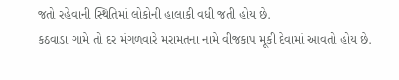જતો રહેવાની સ્થિતિમાં લોકોની હાલાકી વધી જતી હોય છે.
કઠવાડા ગામે તો દર મંગળવારે મરામતના નામે વીજકાપ મૂકી દેવામાં આવતો હોય છે.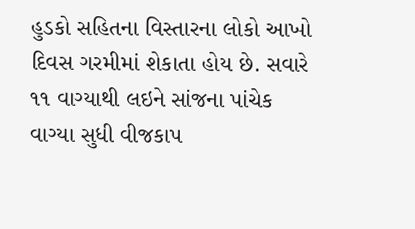હુડકો સહિતના વિસ્તારના લોકો આખો દિવસ ગરમીમાં શેકાતા હોય છે. સવારે ૧૧ વાગ્યાથી લઇને સાંજના પાંચેક વાગ્યા સુધી વીજકાપ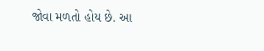જોવા મળતો હોય છે. આ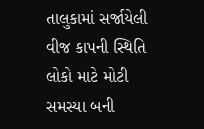તાલુકામાં સર્જાયેલી વીજ કાપની સ્થિતિ લોકો માટે મોટી સમસ્યા બની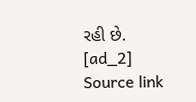રહી છે.
[ad_2]
Source link